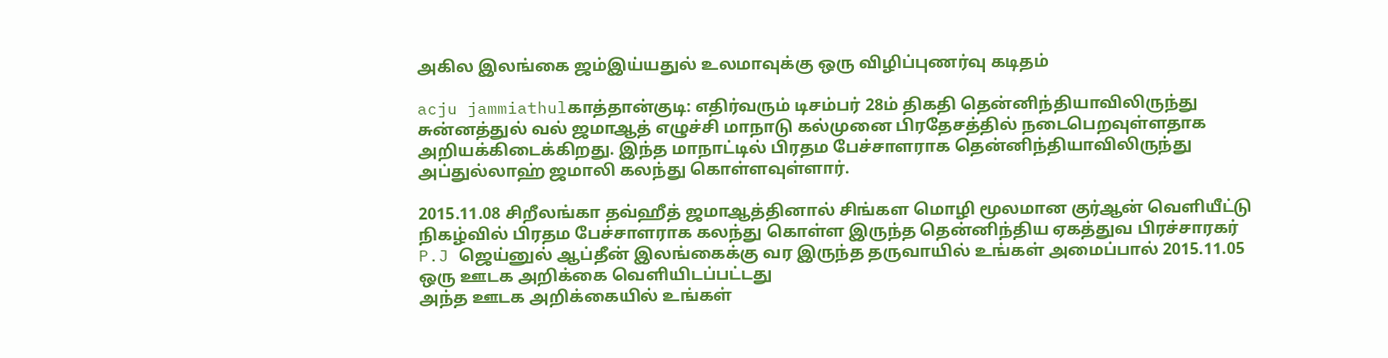அகில இலங்கை ஜம்இய்யதுல் உலமாவுக்கு ஒரு விழிப்புணர்வு கடிதம்

acju jammiathulகாத்தான்குடி: எதிர்வரும் டிசம்பர் 28ம் திகதி தென்னிந்தியாவிலிருந்து சுன்னத்துல் வல் ஜமாஆத் எழுச்சி மாநாடு கல்முனை பிரதேசத்தில் நடைபெறவுள்ளதாக அறியக்கிடைக்கிறது. இந்த மாநாட்டில் பிரதம பேச்சாளராக தென்னிந்தியாவிலிருந்து அப்துல்லாஹ் ஜமாலி கலந்து கொள்ளவுள்ளார்.

2015.11.08 சிறீலங்கா தவ்ஹீத் ஜமாஆத்தினால் சிங்கள மொழி மூலமான குர்ஆன் வெளியீட்டு நிகழ்வில் பிரதம பேச்சாளராக கலந்து கொள்ள இருந்த தென்னிந்திய ஏகத்துவ பிரச்சாரகர் P.J ஜெய்னுல் ஆப்தீன் இலங்கைக்கு வர இருந்த தருவாயில் உங்கள் அமைப்பால் 2015.11.05 ஒரு ஊடக அறிக்கை வெளியிடப்பட்டது
அந்த ஊடக அறிக்கையில் உங்கள்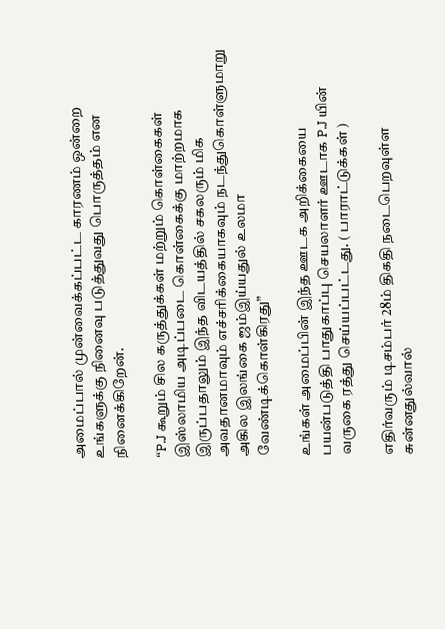அமைப்பால் முன்வைக்கப்பட்ட காரணம் ஒன்றை உங்களுக்கு நினைவு படுத்துவது பொருத்தம் என நினைக்கிறேன்.

“P.J கூறும் சில கருத்துக்கள் மற்றும் கொள்கைகள் இஸ்லாமிய அடிப்படை கொள்கைக்கு மாற்றமாக இருப்பதாலும் இந்த விடயத்தில் சகலரும் மிக அவதானமாவும் எச்சரிக்கையாகவும் நடந்துகொள்ளுமாறு அகில இலங்கை ஜம்இய்யதுல் உலமா வேண்டிக்கொள்கிரது”

உங்கள் அமைப்பின் இந்த ஊடக அறிக்கையை பயன்படுத்தி பாதுகாப்பு செயலாளர் ஊடாக P.J யின் வருகை ரத்து செய்யப்பட்டது. ( பாராட்டுக்கள் )

எதிர்வரும் டிசம்பர் 28ம் திகதி நடைபெறவுள்ள சுன்னதுல்வால்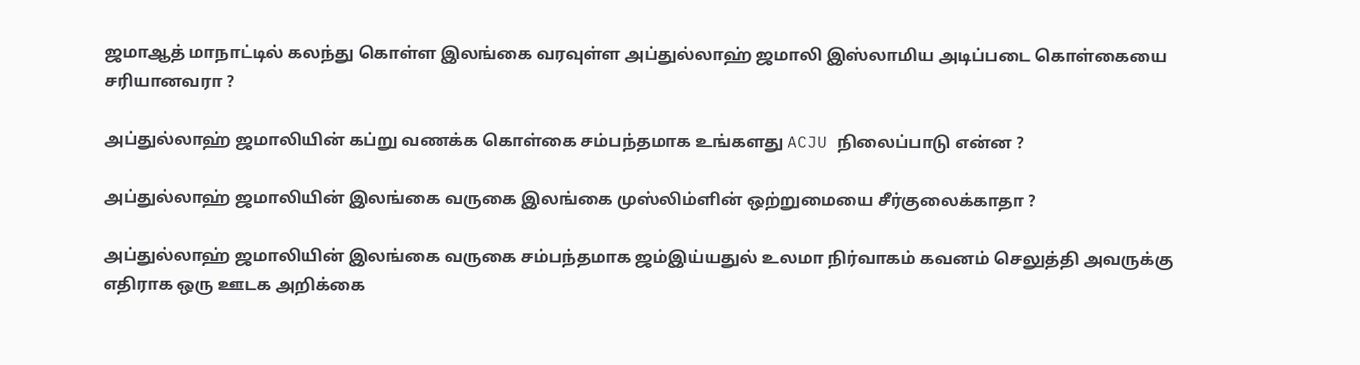ஜமாஆத் மாநாட்டில் கலந்து கொள்ள இலங்கை வரவுள்ள அப்துல்லாஹ் ஜமாலி இஸ்லாமிய அடிப்படை கொள்கையை சரியானவரா ?

அப்துல்லாஹ் ஜமாலியின் கப்று வணக்க கொள்கை சம்பந்தமாக உங்களது ACJU நிலைப்பாடு என்ன ?

அப்துல்லாஹ் ஜமாலியின் இலங்கை வருகை இலங்கை முஸ்லிம்ளின் ஒற்றுமையை சீர்குலைக்காதா ?

அப்துல்லாஹ் ஜமாலியின் இலங்கை வருகை சம்பந்தமாக ஜம்இய்யதுல் உலமா நிர்வாகம் கவனம் செலுத்தி அவருக்கு எதிராக ஒரு ஊடக அறிக்கை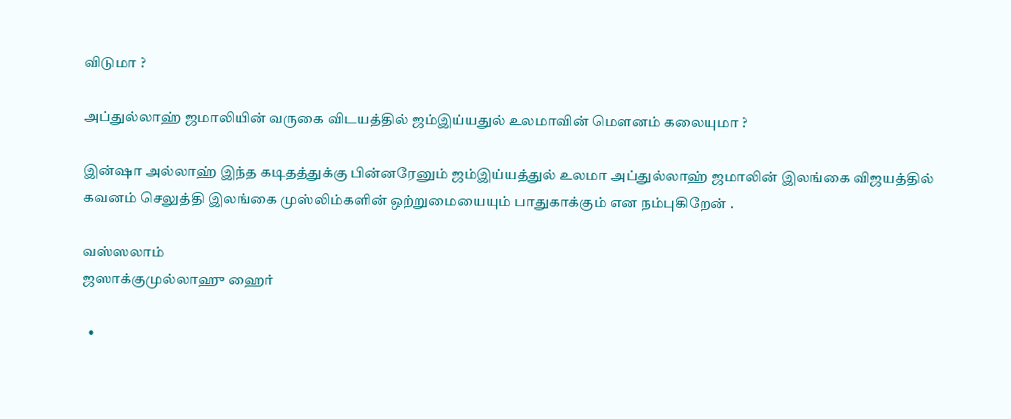விடுமா ?

அப்துல்லாஹ் ஜமாலியின் வருகை விடயத்தில் ஜம்இய்யதுல் உலமாவின் மெளனம் கலையுமா ?

இன்ஷா அல்லாஹ் இந்த கடிதத்துக்கு பின்னரேனும் ஜம்இய்யத்துல் உலமா அப்துல்லாஹ் ஜமாலின் இலங்கை விஜயத்தில் கவனம் செலுத்தி இலங்கை முஸ்லிம்களின் ஒற்றுமையையும் பாதுகாக்கும் என நம்புகிறேன் .

வஸ்ஸலாம்
ஜஸாக்குமுல்லாஹு ஹைர்

  •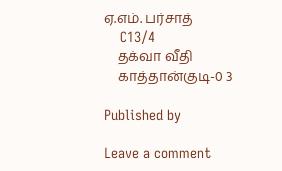ஏ.எம். பர்சாத்
    C13/4
    தக்வா வீதி
    காத்தான்குடி-0 3

Published by

Leave a comment